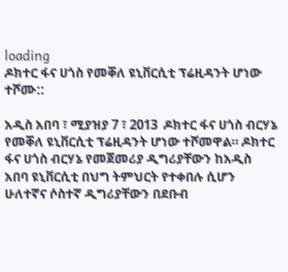loading
ዶክተር ፋና ሀጎስ የመቐለ ዩኒቨርሲቲ ፕሬዚዳንት ሆነው ተሾሙ::

አዲስ አበባ ፣ ሚያዝያ 7 ፣ 2013  ዶክተር ፋና ሀጎስ ብርሃኔ የመቐለ ዩኒቨርሲቲ ፕሬዚዳንት ሆነው ተሾመዋል። ዶክተር ፋና ሀጎስ ብርሃኔ የመጀመሪያ ዲግሪያቸውን ከአዲስ አበባ ዩኒቨርሲቲ በህግ ትምህርት የተቀበሉ ሲሆን ሁለተኛና ሶስተኛ ዲግሪያቸውን በደቡብ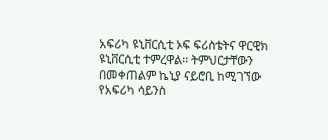አፍሪካ ዩኒቨርሲቲ ኦፍ ፍሪስቴትና ዋርዊክ ዩኒቨርሲቲ ተምረዋል፡፡ ትምህርታቸውን በመቀጠልም ኬኒያ ናይሮቢ ከሚገኘው የአፍሪካ ሳይንስ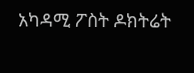አካዳሚ ፖስት ዶክትሬት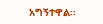አግኝተዋል፡፡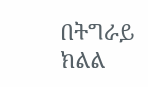በትግራይ ክልል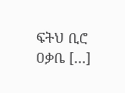ፍትህ ቢሮ ዐቃቤ […]